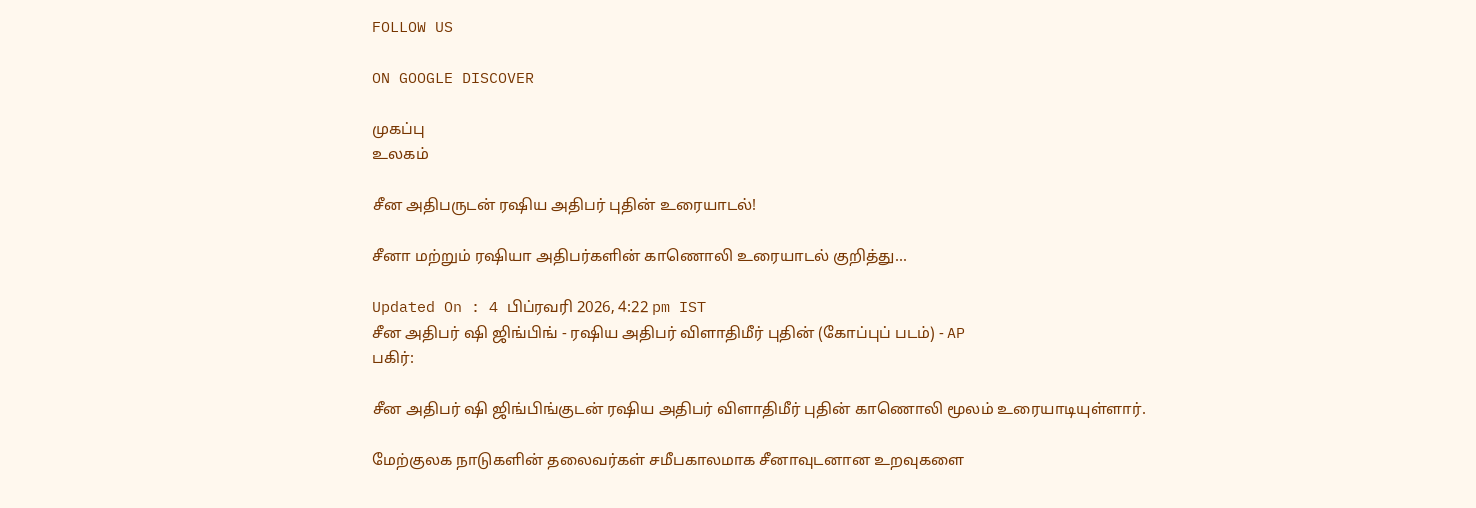FOLLOW US

ON GOOGLE DISCOVER

முகப்பு
உலகம்

சீன அதிபருடன் ரஷிய அதிபர் புதின் உரையாடல்!

சீனா மற்றும் ரஷியா அதிபர்களின் காணொலி உரையாடல் குறித்து...

Updated On : 4 பிப்ரவரி 2026, 4:22 pm IST
சீன அதிபர் ஷி ஜிங்பிங் - ரஷிய அதிபர் விளாதிமீர் புதின் (கோப்புப் படம்) - AP
பகிர்:

சீன அதிபர் ஷி ஜிங்பிங்குடன் ரஷிய அதிபர் விளாதிமீர் புதின் காணொலி மூலம் உரையாடியுள்ளார்.

மேற்குலக நாடுகளின் தலைவர்கள் சமீபகாலமாக சீனாவுடனான உறவுகளை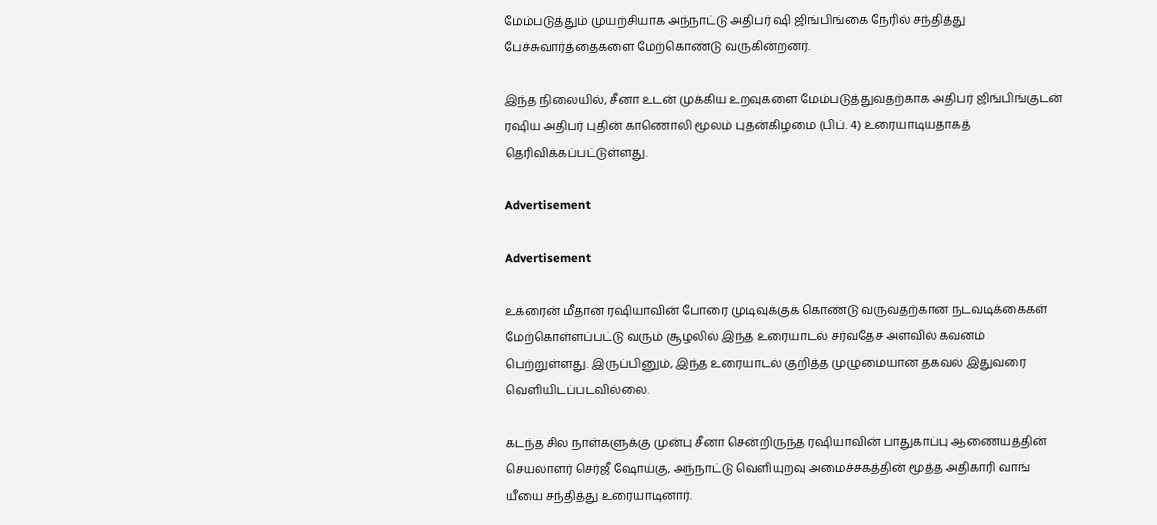மேம்படுத்தும் முயற்சியாக அந்நாட்டு அதிபர் ஷி ஜிங்பிங்கை நேரில் சந்தித்து பேச்சுவார்த்தைகளை மேற்கொண்டு வருகின்றனர்.

இந்த நிலையில், சீனா உடன் முக்கிய உறவுகளை மேம்படுத்துவதற்காக அதிபர் ஜிங்பிங்குடன் ரஷிய அதிபர் புதின் காணொலி மூலம் புதன்கிழமை (பிப். 4) உரையாடியதாகத் தெரிவிக்கப்பட்டுள்ளது.

Advertisement

Advertisement

உக்ரைன் மீதான ரஷியாவின் போரை முடிவுக்குக் கொண்டு வருவதற்கான நடவடிக்கைகள் மேற்கொள்ளப்பட்டு வரும் சூழலில் இந்த உரையாடல் சர்வதேச அளவில் கவனம் பெற்றுள்ளது. இருப்பினும், இந்த உரையாடல் குறித்த முழுமையான தகவல் இதுவரை வெளியிடப்படவில்லை.

கடந்த சில நாள்களுக்கு முன்பு சீனா சென்றிருந்த ரஷியாவின் பாதுகாப்பு ஆணையத்தின் செயலாளர் செர்ஜீ ஷோய்கு, அந்நாட்டு வெளியுறவு அமைச்சகத்தின் மூத்த அதிகாரி வாங் யீயை சந்தித்து உரையாடினார்.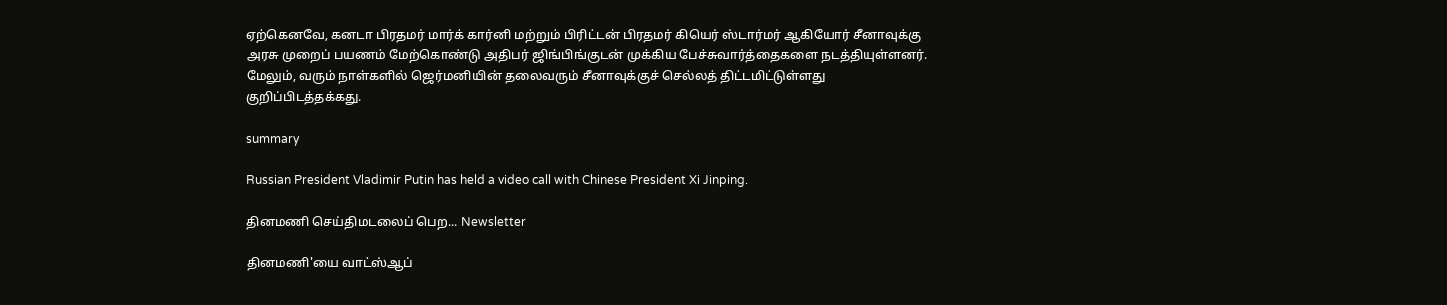ஏற்கெனவே, கனடா பிரதமர் மார்க் கார்னி மற்றும் பிரிட்டன் பிரதமர் கியெர் ஸ்டார்மர் ஆகியோர் சீனாவுக்கு அரசு முறைப் பயணம் மேற்கொண்டு அதிபர் ஜிங்பிங்குடன் முக்கிய பேச்சுவார்த்தைகளை நடத்தியுள்ளனர். மேலும், வரும் நாள்களில் ஜெர்மனியின் தலைவரும் சீனாவுக்குச் செல்லத் திட்டமிட்டுள்ளது குறிப்பிடத்தக்கது.

summary

Russian President Vladimir Putin has held a video call with Chinese President Xi Jinping.

தினமணி செய்திமடலைப் பெற... Newsletter

தினமணி'யை வாட்ஸ்ஆப்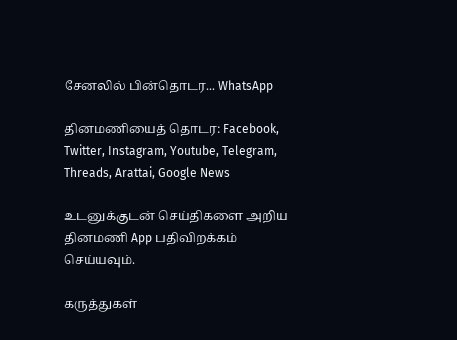சேனலில் பின்தொடர... WhatsApp

தினமணியைத் தொடர: Facebook, Twitter, Instagram, Youtube, Telegram, Threads, Arattai, Google News

உடனுக்குடன் செய்திகளை அறிய தினமணி App பதிவிறக்கம் செய்யவும்.

கருத்துகள்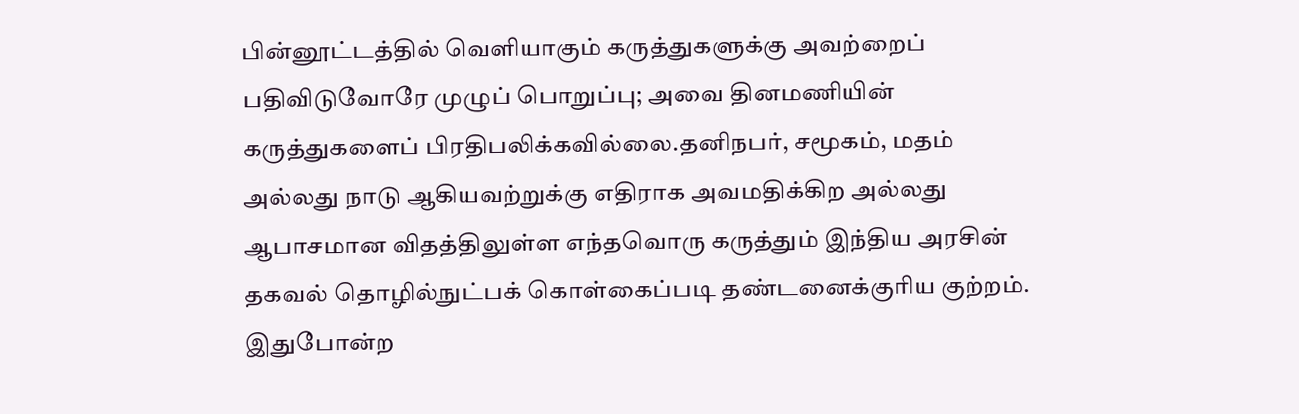பின்னூட்டத்தில் வெளியாகும் கருத்துகளுக்கு அவற்றைப் பதிவிடுவோரே முழுப் பொறுப்பு; அவை தினமணியின் கருத்துகளைப் பிரதிபலிக்கவில்லை.தனிநபர், சமூகம், மதம் அல்லது நாடு ஆகியவற்றுக்கு எதிராக அவமதிக்கிற அல்லது ஆபாசமான விதத்திலுள்ள எந்தவொரு கருத்தும் இந்திய அரசின் தகவல் தொழில்நுட்பக் கொள்கைப்படி தண்டனைக்குரிய குற்றம். இதுபோன்ற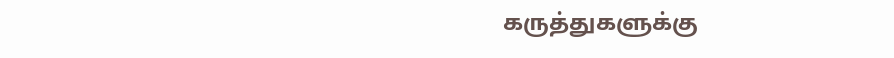கருத்துகளுக்கு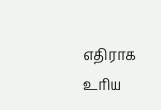எதிராக உரிய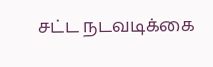சட்ட நடவடிக்கை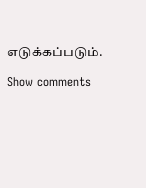எடுக்கப்படும்.

Show comments